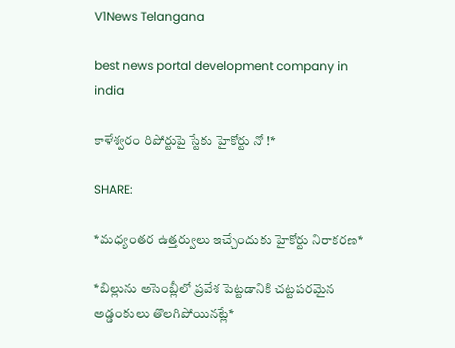V1News Telangana

best news portal development company in india

కాళేశ్వరం రిపోర్టుపై స్టేకు హైకోర్టు నో !*

SHARE:

*మధ్యంతర ఉత్తర్వులు ఇచ్చేందుకు హైకోర్టు నిరాకరణ*

*బిల్లును అసెంబ్లీలో ప్రవేశ పెట్టడానికి చట్టపరమైన అడ్డంకులు తొలగిపోయినట్లే*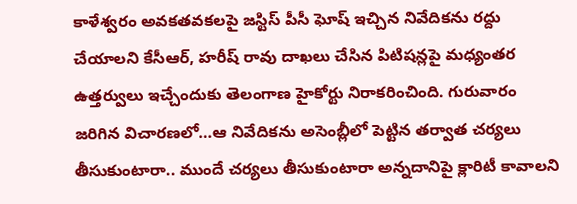కాళేశ్వరం అవకతవకలపై జస్టిస్ పీసీ ఘోష్ ఇచ్చిన నివేదికను రద్దు చేయాలని కేసీఆర్, హరీష్ రావు దాఖలు చేసిన పిటిషన్లపై మధ్యంతర ఉత్తర్వులు ఇచ్చేందుకు తెలంగాణ హైకోర్టు నిరాకరించింది. గురువారం జరిగిన విచారణలో…ఆ నివేదికను అసెంబ్లీలో పెట్టిన తర్వాత చర్యలు తీసుకుంటారా.. ముందే చర్యలు తీసుకుంటారా అన్నదానిపై క్లారిటీ కావాలని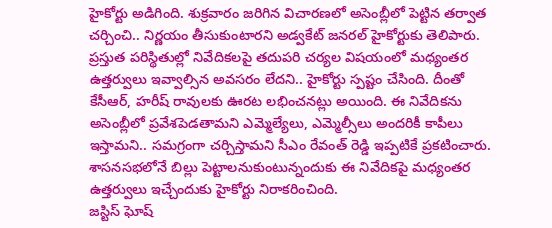హైకోర్టు అడిగింది. శుక్రవారం జరిగిన విచారణలో అసెంబ్లీలో పెట్టిన తర్వాత చర్చించి.. నిర్ణయం తీసుకుంటారని అడ్వకేట్ జనరల్ హైకోర్టుకు తెలిపారు.
ప్రస్తుత పరిస్థితుల్లో నివేదికలపై తదుపరి చర్యల విషయంలో మధ్యంతర ఉత్తర్వులు ఇవ్వాల్సిన అవసరం లేదని.. హైకోర్టు స్పష్టం చేసింది. దీంతో కేసీఆర్, హరీష్ రావులకు ఊరట లభించనట్లు అయింది. ఈ నివేదికను అసెంబ్లీలో ప్రవేశపెడతామని ఎమ్మెల్యేలు, ఎమ్మెల్సీలు అందరికీ కాపీలు ఇస్తామని.. సమగ్రంగా చర్చిస్తామని సీఎం రేవంత్ రెడ్డి ఇప్పటికే ప్రకటించారు. శాసనసభలోనే బిల్లు పెట్టాలనుకుంటున్నందుకు ఈ నివేదికపై మధ్యంతర ఉత్తర్వులు ఇచ్చేందుకు హైకోర్టు నిరాకరించింది.
జస్టిస్ ఘోష్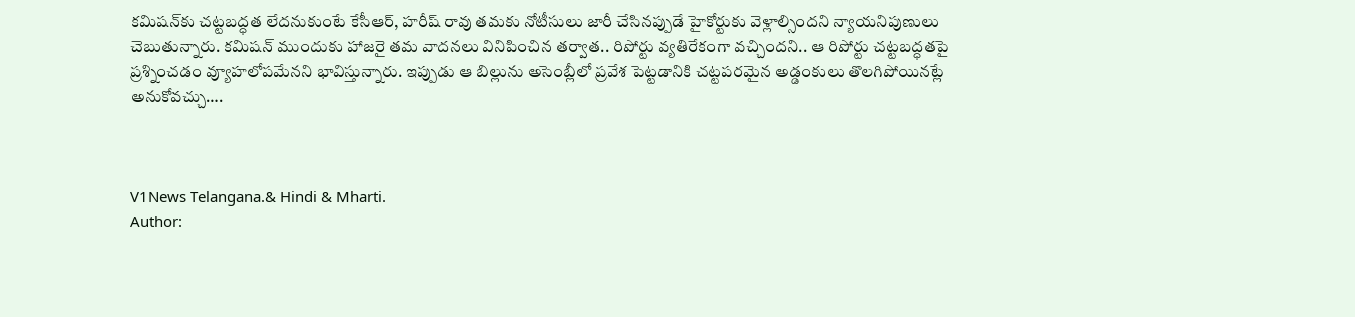కమిషన్‌కు చట్టబద్ధత లేదనుకుంటే కేసీఆర్, హరీష్ రావు తమకు నోటీసులు జారీ చేసినప్పుడే హైకోర్టుకు వెళ్లాల్సిందని న్యాయనిపుణులు చెబుతున్నారు. కమిషన్ ముందుకు హాజరై తమ వాదనలు వినిపించిన తర్వాత.. రిపోర్టు వ్యతిరేకంగా వచ్చిందని.. ఆ రిపోర్టు చట్టబద్ధతపై ప్రశ్నించడం వ్యూహలోపమేనని భావిస్తున్నారు. ఇప్పుడు ఆ బిల్లును అసెంబ్లీలో ప్రవేశ పెట్టడానికి చట్టపరమైన అడ్డంకులు తొలగిపోయినట్లే అనుకోవచ్చు….



V1News Telangana.& Hindi & Mharti.
Author: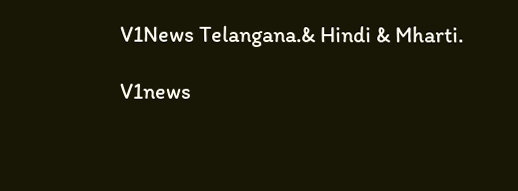V1News Telangana.& Hindi & Mharti.

V1news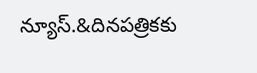న్యూస్.&దినపత్రికకు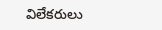విలేకరులు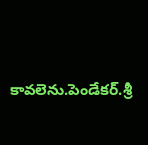కావలెను.పెండేకర్.శ్రీ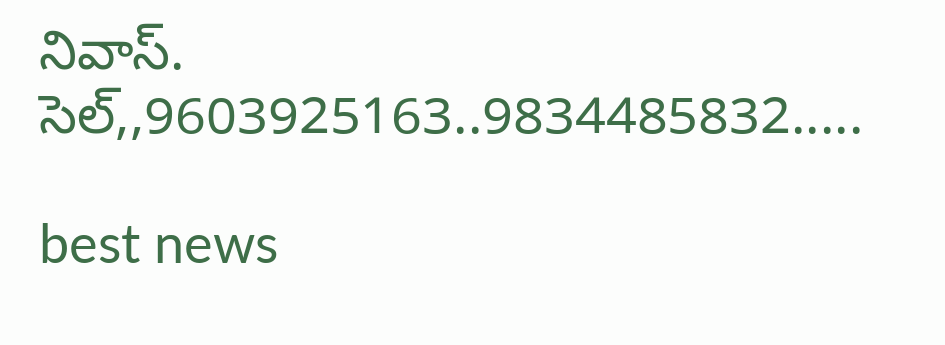నివాస్. సెల్,,9603925163..9834485832.....

best news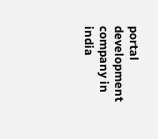portal development company in india